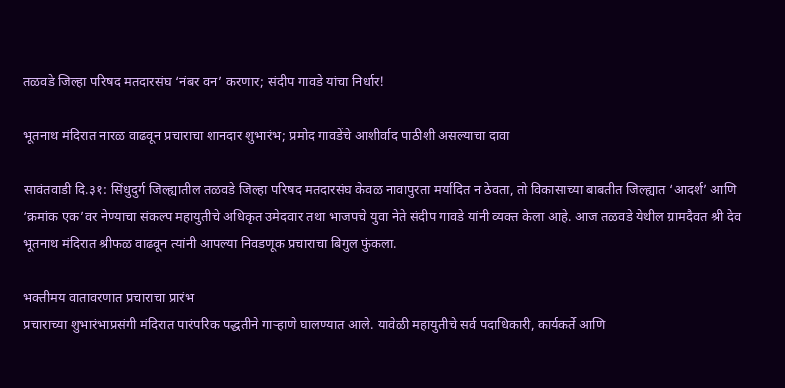तळवडे जिल्हा परिषद मतदारसंघ ‘नंबर वन’ करणार; संदीप गावडे यांचा निर्धार!

भूतनाथ मंदिरात नारळ वाढवून प्रचाराचा शानदार शुभारंभ; प्रमोद गावडेंचे आशीर्वाद पाठीशी असल्याचा दावा

सावंतवाडी दि.३१: सिंधुदुर्ग जिल्ह्यातील तळवडे जिल्हा परिषद मतदारसंघ केवळ नावापुरता मर्यादित न ठेवता, तो विकासाच्या बाबतीत जिल्ह्यात ‘आदर्श’ आणि ‘क्रमांक एक’वर नेण्याचा संकल्प महायुतीचे अधिकृत उमेदवार तथा भाजपचे युवा नेते संदीप गावडे यांनी व्यक्त केला आहे. आज तळवडे येथील ग्रामदैवत श्री देव भूतनाथ मंदिरात श्रीफळ वाढवून त्यांनी आपल्या निवडणूक प्रचाराचा बिगुल फुंकला.

भक्तीमय वातावरणात प्रचाराचा प्रारंभ
प्रचाराच्या शुभारंभाप्रसंगी मंदिरात पारंपरिक पद्धतीने गाऱ्हाणे घालण्यात आले. यावेळी महायुतीचे सर्व पदाधिकारी, कार्यकर्ते आणि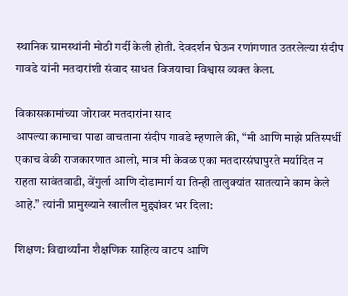स्थानिक ग्रामस्थांनी मोठी गर्दी केली होती. देवदर्शन घेऊन रणांगणात उतरलेल्या संदीप गावडे यांनी मतदारांशी संवाद साधत विजयाचा विश्वास व्यक्त केला.

विकासकामांच्या जोरावर मतदारांना साद
आपल्या कामाचा पाढा वाचताना संदीप गावडे म्हणाले की, “मी आणि माझे प्रतिस्पर्धी एकाच वेळी राजकारणात आलो, मात्र मी केवळ एका मतदारसंघापुरते मर्यादित न राहता सावंतवाडी, वेंगुर्ला आणि दोडामार्ग या तिन्ही तालुक्यांत सातत्याने काम केले आहे.” त्यांनी प्रामुख्याने खालील मुद्द्यांवर भर दिला:

शिक्षण: विद्यार्थ्यांना शैक्षणिक साहित्य वाटप आणि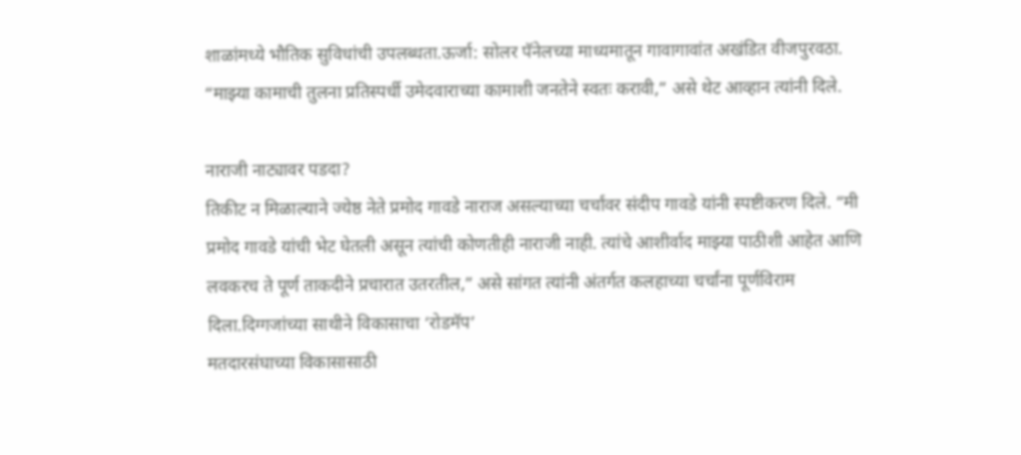शाळांमध्ये भौतिक सुविधांची उपलब्धता.ऊर्जा: सोलर पॅनेलच्या माध्यमातून गावागावांत अखंडित वीजपुरवठा. “माझ्या कामाची तुलना प्रतिस्पर्धी उमेदवाराच्या कामाशी जनतेने स्वतः करावी,” असे थेट आव्हान त्यांनी दिले.

नाराजी नाट्यावर पडदा?
तिकीट न मिळाल्याने ज्येष्ठ नेते प्रमोद गावडे नाराज असल्याच्या चर्चांवर संदीप गावडे यांनी स्पष्टीकरण दिले. “मी प्रमोद गावडे यांची भेट घेतली असून त्यांची कोणतीही नाराजी नाही. त्यांचे आशीर्वाद माझ्या पाठीशी आहेत आणि लवकरच ते पूर्ण ताकदीने प्रचारात उतरतील,” असे सांगत त्यांनी अंतर्गत कलहाच्या चर्चांना पूर्णविराम दिला.दिग्गजांच्या साथीने विकासाचा ‘रोडमॅप’
मतदारसंघाच्या विकासासाठी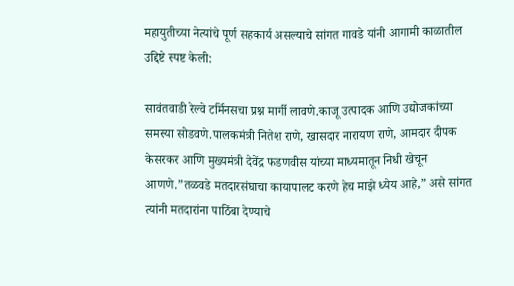महायुतीच्या नेत्यांचे पूर्ण सहकार्य असल्याचे सांगत गावडे यांनी आगामी काळातील उद्दिष्टे स्पष्ट केली:

सावंतवाडी रेल्वे टर्मिनसचा प्रश्न मार्गी लावणे.काजू उत्पादक आणि उद्योजकांच्या समस्या सोडवणे.पालकमंत्री नितेश राणे, खासदार नारायण राणे, आमदार दीपक केसरकर आणि मुख्यमंत्री देवेंद्र फडणवीस यांच्या माध्यमातून निधी खेचून आणणे.”तळवडे मतदारसंघाचा कायापालट करणे हेच माझे ध्येय आहे,” असे सांगत त्यांनी मतदारांना पाठिंबा देण्याचे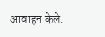आवाहन केले.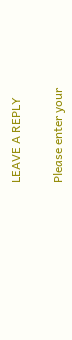LEAVE A REPLY

Please enter your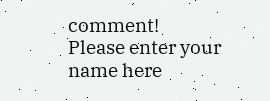comment!
Please enter your name here